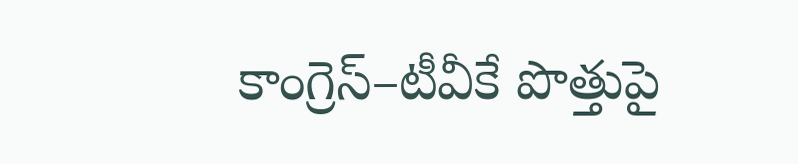కాంగ్రెస్–టీవీకే పొత్తుపై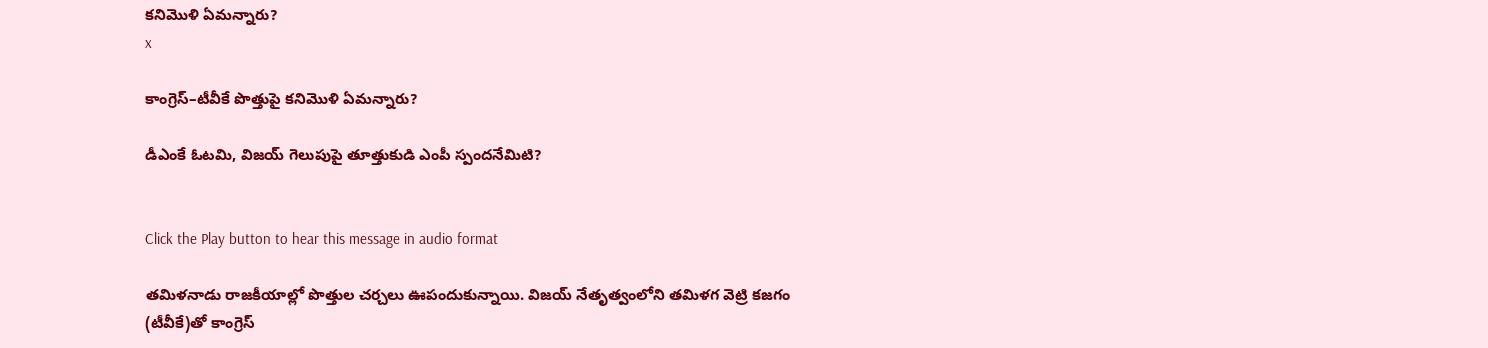కనిమొళి ఏమన్నారు?
x

కాంగ్రెస్–టీవీకే పొత్తుపై కనిమొళి ఏమన్నారు?

డీఎంకే ఓటమి, విజయ్ గెలుపుపై తూత్తుకుడి ఎంపీ స్పందనేమిటి?


Click the Play button to hear this message in audio format

తమిళనాడు రాజకీయాల్లో పొత్తుల చర్చలు ఊపందుకున్నాయి. విజయ్ నేతృత్వంలోని తమిళగ వెట్రి కజగం (టీవీకే)తో కాంగ్రెస్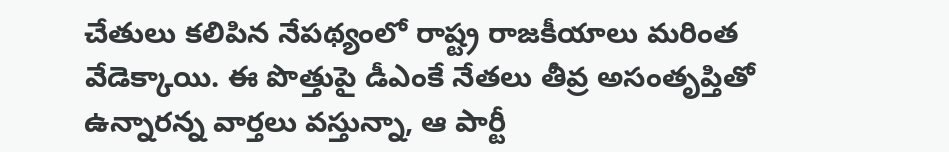చేతులు కలిపిన నేపథ్యంలో రాష్ట్ర రాజకీయాలు మరింత వేడెక్కాయి. ఈ పొత్తుపై డీఎంకే నేతలు తీవ్ర అసంతృప్తితో ఉన్నారన్న వార్తలు వస్తున్నా, ఆ పార్టీ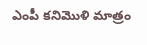ఎంపీ కనిమొళి మాత్రం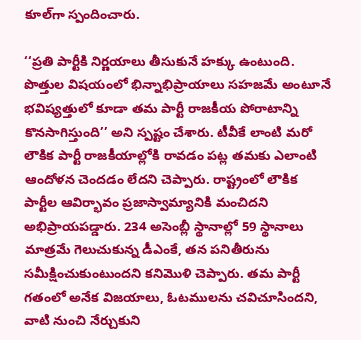కూల్‌గా స్పందించారు.

‘‘ప్రతి పార్టీకి నిర్ణయాలు తీసుకునే హక్కు ఉంటుంది. పొత్తుల విషయంలో భిన్నాభిప్రాయాలు సహజమే అంటూనే భవిష్యత్తులో కూడా తమ పార్టీ రాజకీయ పోరాటాన్ని కొనసాగిస్తుంది’’ అని స్పష్టం చేశారు. టీవీకే లాంటి మరో లౌకిక పార్టీ రాజకీయాల్లోకి రావడం పట్ల తమకు ఎలాంటి ఆందోళన చెందడం లేదని చెప్పారు. రాష్ట్రంలో లౌకిక పార్టీల ఆవిర్భావం ప్రజాస్వామ్యానికి మంచిదని అభిప్రాయపడ్డారు. 234 అసెంబ్లీ స్థానాల్లో 59 స్థానాలు మాత్రమే గెలుచుకున్న డీఎంకే, తన పనితీరును సమీక్షించుకుంటుందని కనిమొళి చెప్పారు. తమ పార్టీ గతంలో అనేక విజయాలు, ఓటములను చవిచూసిందని, వాటి నుంచి నేర్చుకుని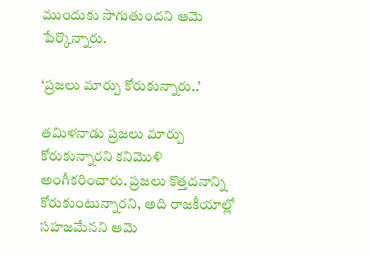ముందుకు సాగుతుందని ఆమె పేర్కొన్నారు.

‘ప్రజలు మార్పు కోరుకున్నారు..’

తమిళనాడు ప్రజలు మార్పు కోరుకున్నారని కనిమొళి అంగీకరించారు. ప్రజలు కొత్తదనాన్ని కోరుకుంటున్నారని, అది రాజకీయాల్లో సహజమేనని ఆమె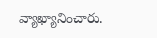వ్యాఖ్యానించారు.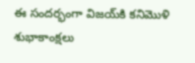ఈ సందర్భంగా విజయ్‌కి కనిమొళి శుభాకాంక్షలు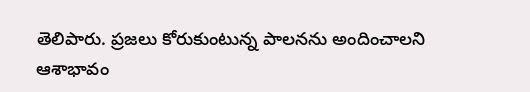తెలిపారు. ప్రజలు కోరుకుంటున్న పాలనను అందించాలని ఆశాభావం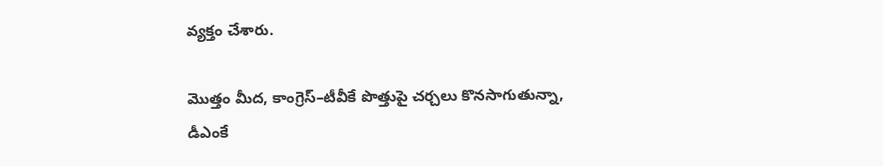వ్యక్తం చేశారు.

మొత్తం మీద, కాంగ్రెస్–టీవీకే పొత్తుపై చర్చలు కొనసాగుతున్నా, డీఎంకే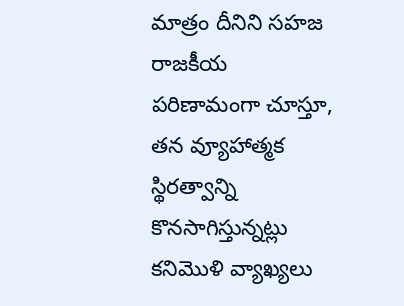మాత్రం దీనిని సహజ రాజకీయ పరిణామంగా చూస్తూ, తన వ్యూహాత్మక స్థిరత్వాన్ని కొనసాగిస్తున్నట్లు కనిమొళి వ్యాఖ్యలు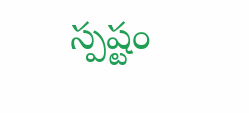స్పష్టం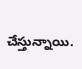చేస్తున్నాయి.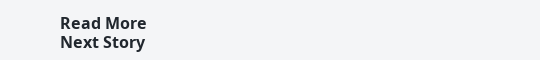Read More
Next Story